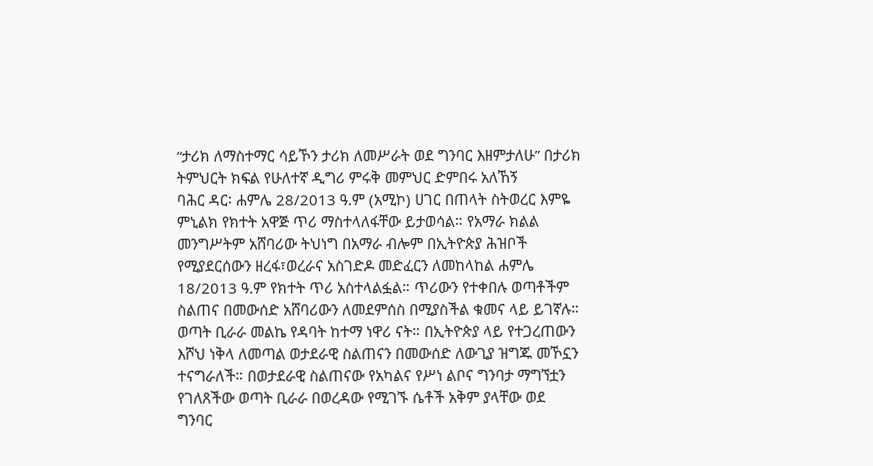“ታሪክ ለማስተማር ሳይኾን ታሪክ ለመሥራት ወደ ግንባር እዘምታለሁ” በታሪክ ትምህርት ክፍል የሁለተኛ ዲግሪ ምሩቅ መምህር ድምበሩ አለኸኝ
ባሕር ዳር፡ ሐምሌ 28/2013 ዓ.ም (አሚኮ) ሀገር በጠላት ስትወረር እምዬ ምኒልክ የክተት አዋጅ ጥሪ ማስተላለፋቸው ይታወሳል። የአማራ ክልል መንግሥትም አሸባሪው ትህነግ በአማራ ብሎም በኢትዮጵያ ሕዝቦች የሚያደርሰውን ዘረፋ፣ወረራና አስገድዶ መድፈርን ለመከላከል ሐምሌ 18/2013 ዓ.ም የክተት ጥሪ አስተላልፏል። ጥሪውን የተቀበሉ ወጣቶችም ስልጠና በመውሰድ አሸባሪውን ለመደምሰስ በሚያስችል ቁመና ላይ ይገኛሉ።
ወጣት ቢራራ መልኬ የዳባት ከተማ ነዋሪ ናት። በኢትዮጵያ ላይ የተጋረጠውን እሾህ ነቅላ ለመጣል ወታደራዊ ስልጠናን በመውሰድ ለውጊያ ዝግጁ መኾኗን ተናግራለች። በወታደራዊ ስልጠናው የአካልና የሥነ ልቦና ግንባታ ማግኘቷን የገለጸችው ወጣት ቢራራ በወረዳው የሚገኙ ሴቶች አቅም ያላቸው ወደ ግንባር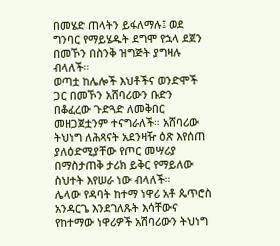በመሄድ ጠላትን ይፋለማሉ፤ ወደ ግንባር የማይሄዱት ደግሞ የኋላ ደጀን በመኾን በስንቅ ዝግጅት ያግዛሉ ብላለች።
ወጣቷ ከሌሎች እህቶችና ወንድሞች ጋር በመኾን አሸባሪውን ቡድን በቆፈረው ጉድጓድ ለመቅበር መዘጋጀቷንም ተናግራለች። አሸባሪው ትህነግ ለሕጻናት አደንዛዥ ዕጽ እየሰጠ ያለዕድሚያቸው የጦር መሣሪያ በማስታጠቅ ታሪክ ይቅር የማይለው ስህተት እየሠራ ነው ብላለች።
ሌላው የዳባት ከተማ ነዋሪ አቶ ጴጥሮስ አንዳርጌ እንደገለጹት እሳቸውና የከተማው ነዋሪዎች አሽባሪውን ትህነግ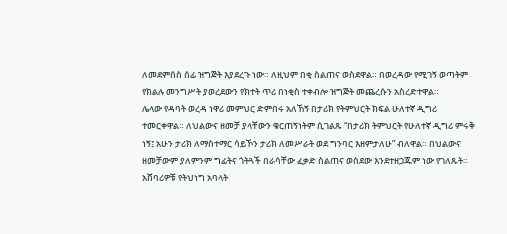ለመደምሰስ ሰፊ ዝግጅት እያደረጉ ነው። ለዚህም በቂ ስልጠና ወስደዋል። በወረዳው የሚገኝ ወጣትም የክልሉ መንግሥት ያወረደውን የክተት ጥሪ በነቂስ ተቀብሎ ዝግጅት መጨረሱን አስረድተዋል።
ሌላው የዳባት ወረዳ ነዋሪ መምህር ድምበሩ አለኸኝ በታሪክ የትምህርት ክፍል ሁለተኛ ዲግሪ ተመርቀዋል። ለህልውና ዘመቻ ያላቸውን ቁርጠኝነትም ሲገልጹ “በታሪክ ትምህርት የሁለተኛ ዲግሪ ምሩቅ ነኝ፤ አሁን ታሪክ ለማስተማር ሳይኾን ታሪክ ለመሥራት ወደ ግንባር እዘምታለሁ” ብለዋል። በህልውና ዘመቻውም ያለምንም ግፊትና ጎትጓች በራሳቸው ፈቃድ ስልጠና ወስደው እንደተዘጋጁም ነው የገለጹት።
አሸባሪዎቹ የትህነግ አባላት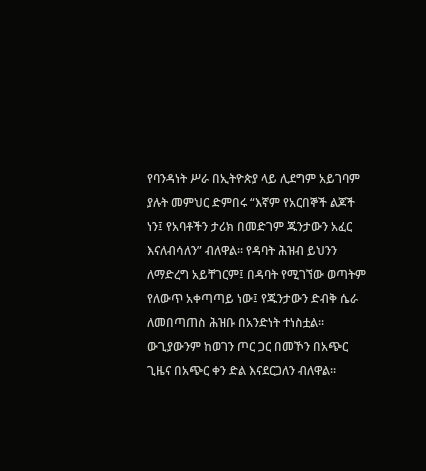የባንዳነት ሥራ በኢትዮጵያ ላይ ሊደግም አይገባም ያሉት መምህር ድምበሩ “እኛም የአርበኞች ልጆች ነን፤ የአባቶችን ታሪክ በመድገም ጁንታውን አፈር እናለብሳለን” ብለዋል። የዳባት ሕዝብ ይህንን ለማድረግ አይቸገርም፤ በዳባት የሚገኘው ወጣትም የለውጥ አቀጣጣይ ነው፤ የጁንታውን ድብቅ ሴራ ለመበጣጠስ ሕዝቡ በአንድነት ተነስቷል፡፡ ውጊያውንም ከወገን ጦር ጋር በመኾን በአጭር ጊዜና በአጭር ቀን ድል እናደርጋለን ብለዋል።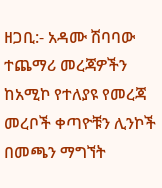ዘጋቢ:- አዳሙ ሽባባው
ተጨማሪ መረጃዎችን ከአሚኮ የተለያዩ የመረጃ መረቦች ቀጣዮቹን ሊንኮች በመጫን ማግኘት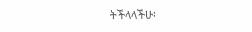ትችላላችሁ፡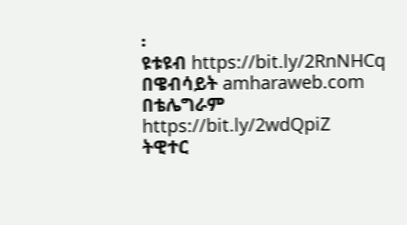፡
ዩቱዩብ https://bit.ly/2RnNHCq
በዌብሳይት amharaweb.com
በቴሌግራም https://bit.ly/2wdQpiZ
ትዊተር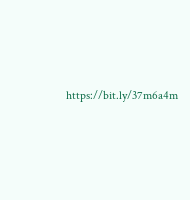https://bit.ly/37m6a4m